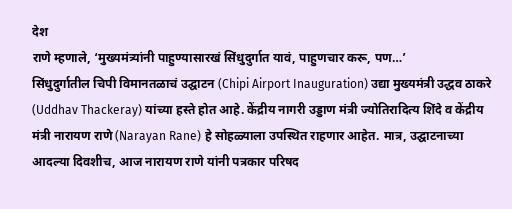देश
राणे म्हणाले, ‘मुख्यमंत्र्यांनी पाहुण्यासारखं सिंधुदुर्गात यावं, पाहुणचार करू, पण…’
सिंधुदुर्गातील चिपी विमानतळाचं उद्घाटन (Chipi Airport Inauguration) उद्या मुख्यमंत्री उद्धव ठाकरे (Uddhav Thackeray) यांच्या हस्ते होत आहे. केंद्रीय नागरी उड्डाण मंत्री ज्योतिरादित्य शिंदे व केंद्रीय मंत्री नारायण राणे (Narayan Rane) हे सोहळ्याला उपस्थित राहणार आहेत. मात्र, उद्घाटनाच्या आदल्या दिवशीच, आज नारायण राणे यांनी पत्रकार परिषद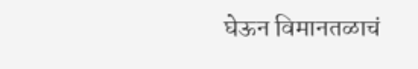घेऊन विमानतळाचं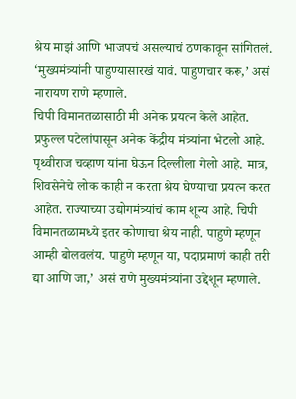श्रेय माझं आणि भाजपचं असल्याचं ठणकावून सांगितलं. ‘मुख्यमंत्र्यांनी पाहुण्यासारखं यावं. पाहुणचार करू,’ असं नारायण राणे म्हणाले.
चिपी विमानतळासाठी मी अनेक प्रयत्न केले आहेत. प्रफुल्ल पटेलांपासून अनेक केंद्रीय मंत्र्यांना भेटलो आहे. पृथ्वीराज चव्हाण यांना घेऊन दिल्लीला गेलो आहे. मात्र, शिवसेनेचे लोक काही न करता श्रेय घेण्याचा प्रयत्न करत आहेत. राज्याच्या उद्योगमंत्र्यांचं काम शून्य आहे. चिपी विमानतळामध्ये इतर कोणाचा श्रेय नाही. पाहुणे म्हणून आम्ही बोलवलंय. पाहुणे म्हणून या, पदाप्रमाणं काही तरी द्या आणि जा,’ असं राणे मुख्यमंत्र्यांना उद्देशून म्हणाले.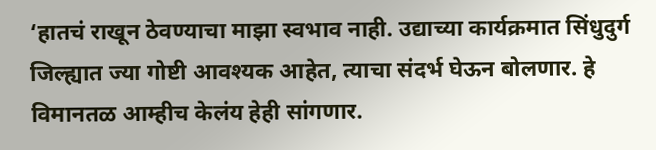‘हातचं राखून ठेवण्याचा माझा स्वभाव नाही. उद्याच्या कार्यक्रमात सिंधुदुर्ग जिल्ह्यात ज्या गोष्टी आवश्यक आहेत, त्याचा संदर्भ घेऊन बोलणार. हे विमानतळ आम्हीच केलंय हेही सांगणार.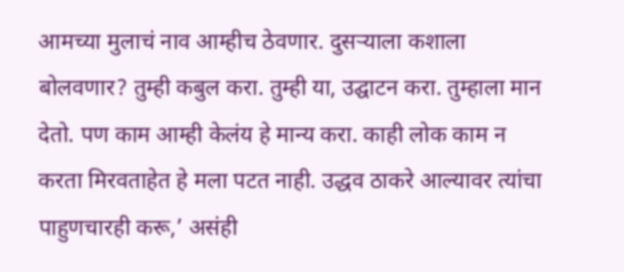आमच्या मुलाचं नाव आम्हीच ठेवणार. दुसऱ्याला कशाला बोलवणार? तुम्ही कबुल करा. तुम्ही या, उद्घाटन करा. तुम्हाला मान देतो. पण काम आम्ही केलंय हे मान्य करा. काही लोक काम न करता मिरवताहेत हे मला पटत नाही. उद्धव ठाकरे आल्यावर त्यांचा पाहुणचारही करू,’ असंही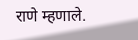राणे म्हणाले.